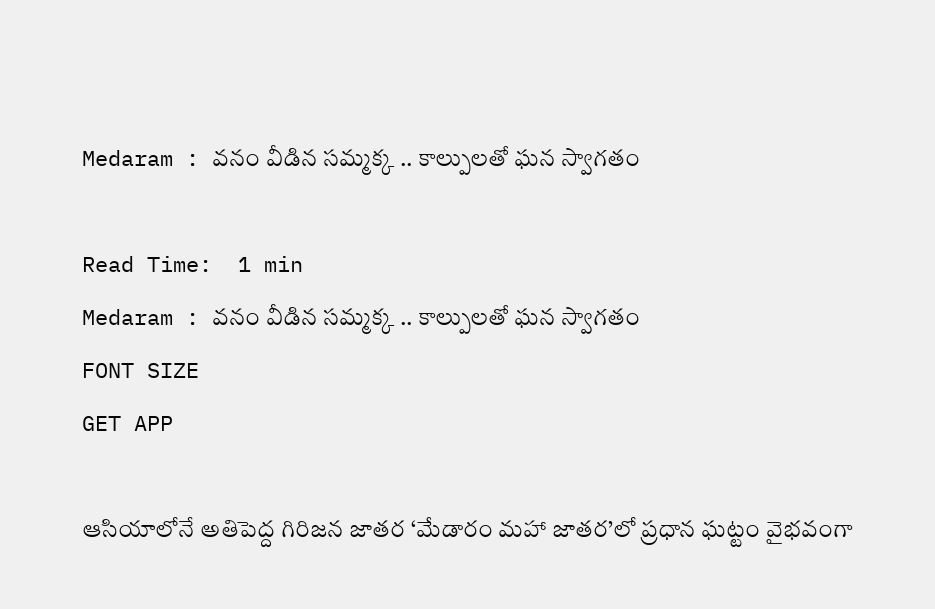Medaram : వనం వీడిన సమ్మక్క .. కాల్పులతో ఘన స్వాగతం

Read Time:  1 min
Medaram : వనం వీడిన సమ్మక్క .. కాల్పులతో ఘన స్వాగతం
FONT SIZE
GET APP

ఆసియాలోనే అతిపెద్ద గిరిజన జాతర ‘మేడారం మహా జాతర’లో ప్రధాన ఘట్టం వైభవంగా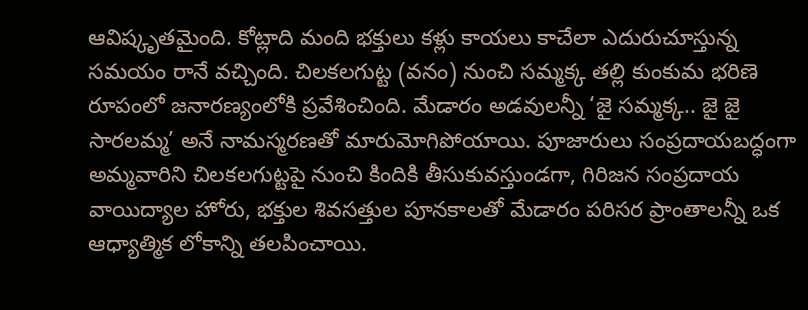ఆవిష్కృతమైంది. కోట్లాది మంది భక్తులు కళ్లు కాయలు కాచేలా ఎదురుచూస్తున్న సమయం రానే వచ్చింది. చిలకలగుట్ట (వనం) నుంచి సమ్మక్క తల్లి కుంకుమ భరిణె రూపంలో జనారణ్యంలోకి ప్రవేశించింది. మేడారం అడవులన్నీ ‘జై సమ్మక్క.. జై జై సారలమ్మ’ అనే నామస్మరణతో మారుమోగిపోయాయి. పూజారులు సంప్రదాయబద్ధంగా అమ్మవారిని చిలకలగుట్టపై నుంచి కిందికి తీసుకువస్తుండగా, గిరిజన సంప్రదాయ వాయిద్యాల హోరు, భక్తుల శివసత్తుల పూనకాలతో మేడారం పరిసర ప్రాంతాలన్నీ ఒక ఆధ్యాత్మిక లోకాన్ని తలపించాయి.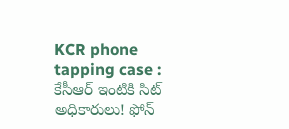KCR phone tapping case : కేసీఆర్ ఇంటికి సిట్ అధికారులు! ఫోన్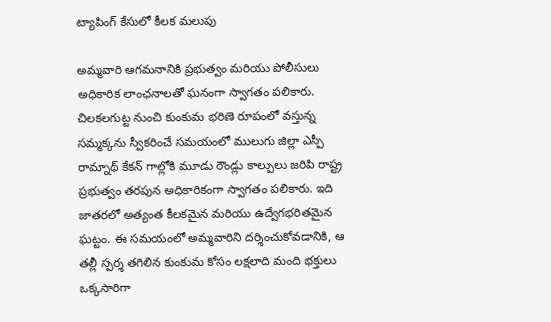ట్యాపింగ్ కేసులో కీలక మలుపు

అమ్మవారి ఆగమనానికి ప్రభుత్వం మరియు పోలీసులు అధికారిక లాంఛనాలతో ఘనంగా స్వాగతం పలికారు. చిలకలగుట్ట నుంచి కుంకుమ భరిణె రూపంలో వస్తున్న సమ్మక్కను స్వీకరించే సమయంలో ములుగు జిల్లా ఎస్పీ రామ్నాథ్ కేకన్ గాల్లోకి మూడు రౌండ్లు కాల్పులు జరిపి రాష్ట్ర ప్రభుత్వం తరపున అధికారికంగా స్వాగతం పలికారు. ఇది జాతరలో అత్యంత కీలకమైన మరియు ఉద్వేగభరితమైన ఘట్టం. ఈ సమయంలో అమ్మవారిని దర్శించుకోవడానికి, ఆ తల్లీ స్పర్శ తగిలిన కుంకుమ కోసం లక్షలాది మంది భక్తులు ఒక్కసారిగా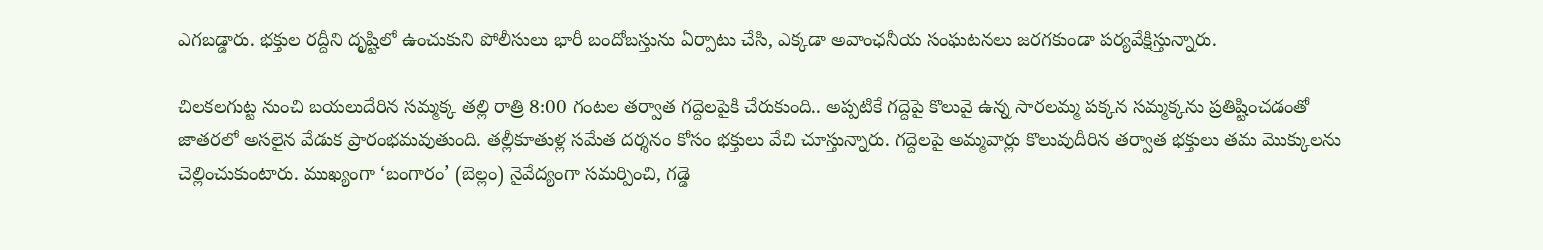ఎగబడ్డారు. భక్తుల రద్దీని దృష్టిలో ఉంచుకుని పోలీసులు భారీ బందోబస్తును ఏర్పాటు చేసి, ఎక్కడా అవాంఛనీయ సంఘటనలు జరగకుండా పర్యవేక్షిస్తున్నారు.

చిలకలగుట్ట నుంచి బయలుదేరిన సమ్మక్క తల్లి రాత్రి 8:00 గంటల తర్వాత గద్దెలపైకి చేరుకుంది.. అప్పటికే గద్దెపై కొలువై ఉన్న సారలమ్మ పక్కన సమ్మక్కను ప్రతిష్టించడంతో జాతరలో అసలైన వేడుక ప్రారంభమవుతుంది. తల్లీకూతుళ్ల సమేత దర్శనం కోసం భక్తులు వేచి చూస్తున్నారు. గద్దెలపై అమ్మవార్లు కొలువుదీరిన తర్వాత భక్తులు తమ మొక్కులను చెల్లించుకుంటారు. ముఖ్యంగా ‘బంగారం’ (బెల్లం) నైవేద్యంగా సమర్పించి, గడ్డె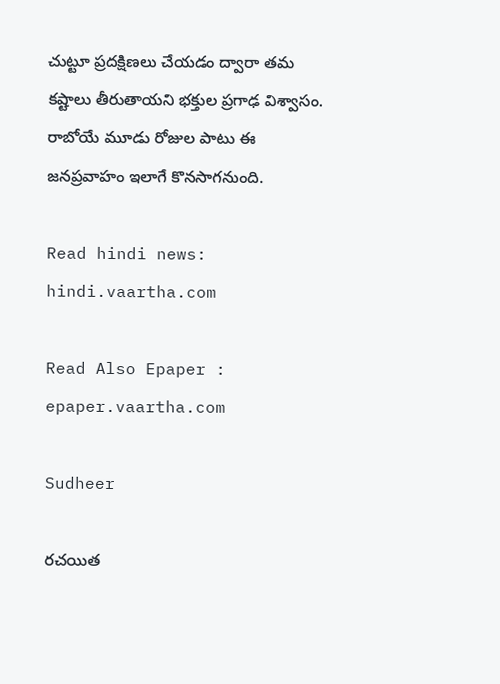చుట్టూ ప్రదక్షిణలు చేయడం ద్వారా తమ కష్టాలు తీరుతాయని భక్తుల ప్రగాఢ విశ్వాసం. రాబోయే మూడు రోజుల పాటు ఈ జనప్రవాహం ఇలాగే కొనసాగనుంది.

Read hindi news: hindi.vaartha.com

Read Also Epaper : epaper.vaartha.com

Sudheer

రచయిత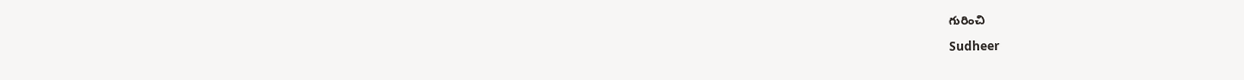గురించి

Sudheer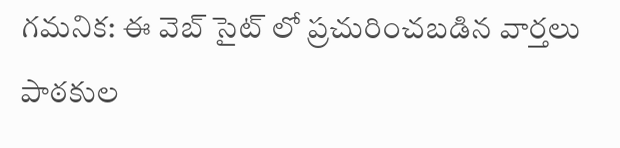గమనిక: ఈ వెబ్ సైట్ లో ప్రచురించబడిన వార్తలు పాఠకుల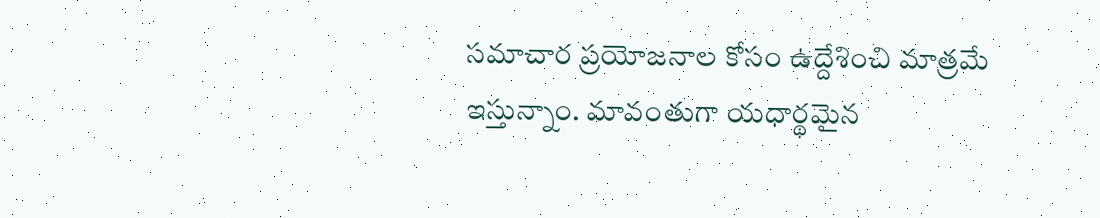సమాచార ప్రయోజనాల కోసం ఉద్దేశించి మాత్రమే ఇస్తున్నాం. మావంతుగా యధార్థమైన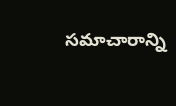సమాచారాన్ని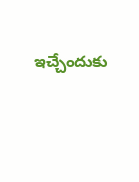ఇచ్చేందుకు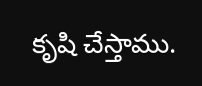కృషి చేస్తాము.